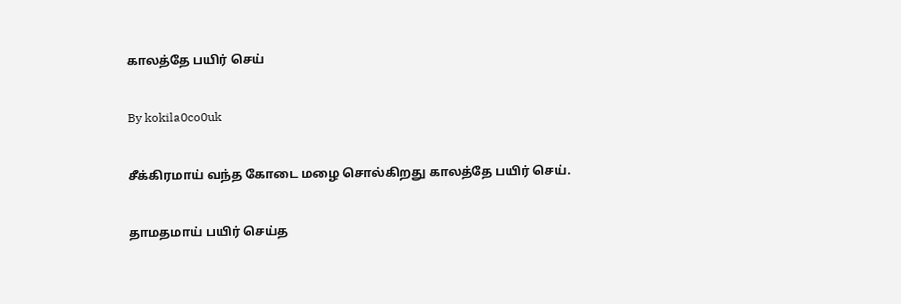காலத்தே பயிர் செய்

By kokila0co0uk

சீக்கிரமாய் வந்த கோடை மழை சொல்கிறது காலத்தே பயிர் செய்.

தாமதமாய் பயிர் செய்த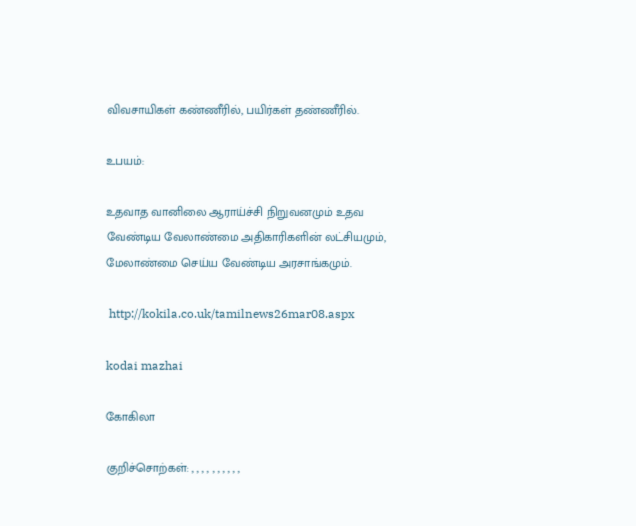விவசாயிகள் கண்ணீரில், பயிர்கள் தண்ணீரில்.

உபயம்:

உதவாத வானிலை ஆராய்ச்சி நிறுவனமும் உதவ வேண்டிய வேலாண்மை அதிகாரிகளின் லட்சியமும், மேலாண்மை செய்ய வேண்டிய அரசாங்கமும்.

 http://kokila.co.uk/tamilnews26mar08.aspx

kodai mazhai

கோகிலா

குறிச்சொற்கள்: , , , , , , , , , ,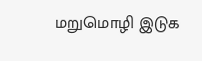மறுமொழி இடுக